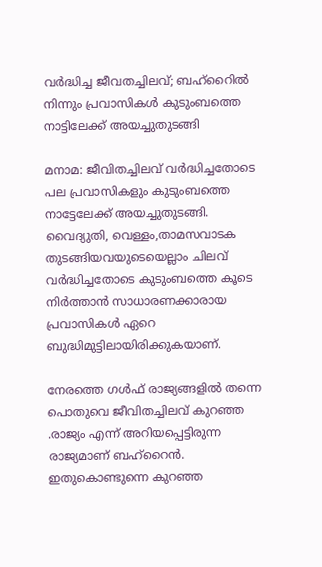വര്‍ദ്ധിച്ച ജീവതച്ചിലവ്; ബഹ്‌റൈില്‍ നിന്നും പ്രവാസികള്‍ കുടുംബത്തെ നാട്ടിലേക്ക് അയച്ചുതുടങ്ങി

മനാമ: ജീവിതച്ചിലവ് വര്‍ദ്ധിച്ചതോടെ പല പ്രവാസികളും കുടുംബത്തെ നാട്ടേലേക്ക് അയച്ചുതുടങ്ങി. വൈദ്യുതി, വെള്ളം,താമസവാടക തുടങ്ങിയവയുടെയെല്ലാം ചിലവ് വര്‍ദ്ധിച്ചതോടെ കുടുംബത്തെ കൂടെ നിര്‍ത്താന്‍ സാധാരണക്കാരായ പ്രവാസികള്‍ ഏറെ ബുദ്ധിമുട്ടിലായിരിക്കുകയാണ്.

നേരത്തെ ഗള്‍ഫ് രാജ്യങ്ങളില്‍ തന്നെ പൊതുവെ ജീവിതച്ചിലവ് കുറഞ്ഞ .രാജ്യം എന്ന് അറിയപ്പെട്ടിരുന്ന രാജ്യമാണ് ബഹ്‌റൈന്‍. ഇതുകൊണ്ടുന്നെ കുറഞ്ഞ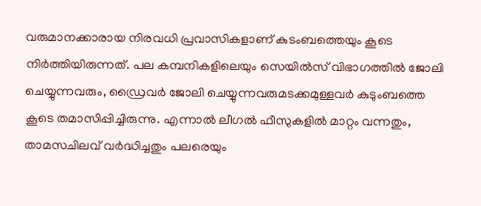വരുമാനക്കാരായ നിരവധി പ്രവാസികളാണ് കുടംബത്തെയും കൂടെ നിര്‍ത്തിയിരുന്നത്. പല കമ്പനികളിലെയും സെയില്‍സ് വിഭാഗത്തില്‍ ജോലി ചെയ്യുന്നവരും, ഡ്രൈവര്‍ ജോലി ചെയ്യുന്നവരുമടക്കമുള്ളവര്‍ കുടുംബത്തെ കൂടെ തമാസിപ്പിച്ചിരുന്നു. എന്നാല്‍ ലീഗല്‍ ഫീസുകളില്‍ മാറ്റം വന്നതും, താമസചിലവ് വര്‍ദ്ധിച്ചതും പലരെയും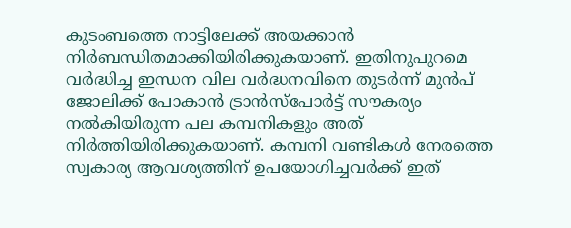കുടംബത്തെ നാട്ടിലേക്ക് അയക്കാന്‍ നിര്‍ബന്ധിതമാക്കിയിരിക്കുകയാണ്. ഇതിനുപുറമെ വര്‍ദ്ധിച്ച ഇന്ധന വില വര്‍ദ്ധനവിനെ തുടര്‍ന്ന് മുന്‍പ് ജോലിക്ക് പോകാന്‍ ട്രാന്‍സ്‌പോര്‍ട്ട് സൗകര്യം നല്‍കിയിരുന്ന പല കമ്പനികളും അത് നിര്‍ത്തിയിരിക്കുകയാണ്. കമ്പനി വണ്ടികള്‍ നേരത്തെ സ്വകാര്യ ആവശ്യത്തിന് ഉപയോഗിച്ചവര്‍ക്ക് ഇത്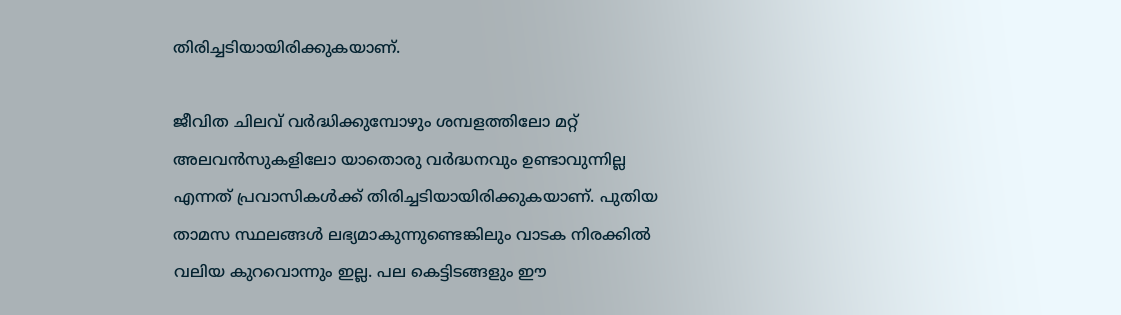തിരിച്ചടിയായിരിക്കുകയാണ്.

ജീവിത ചിലവ് വര്‍ദ്ധിക്കുമ്പോഴും ശമ്പളത്തിലോ മറ്റ് അലവന്‍സുകളിലോ യാതൊരു വര്‍ദ്ധനവും ഉണ്ടാവുന്നില്ല എന്നത് പ്രവാസികള്‍ക്ക് തിരിച്ചടിയായിരിക്കുകയാണ്. പുതിയ താമസ സ്ഥലങ്ങള്‍ ലഭ്യമാകുന്നുണ്ടെങ്കിലും വാടക നിരക്കില്‍ വലിയ കുറവൊന്നും ഇല്ല. പല കെട്ടിടങ്ങളും ഈ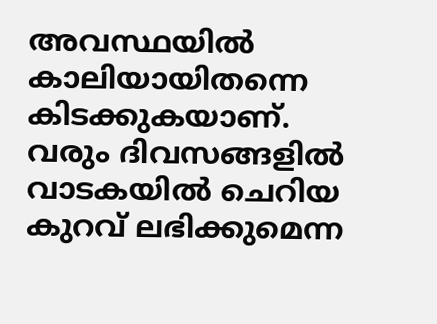അവസ്ഥയില്‍ കാലിയായിതന്നെ കിടക്കുകയാണ്. വരും ദിവസങ്ങളില്‍ വാടകയില്‍ ചെറിയ കുറവ് ലഭിക്കുമെന്ന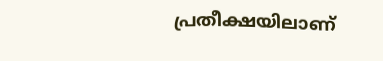പ്രതീക്ഷയിലാണ്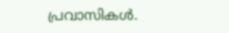പ്രവാസികള്‍.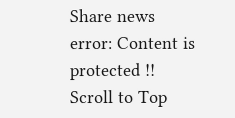Share news
error: Content is protected !!
Scroll to Top